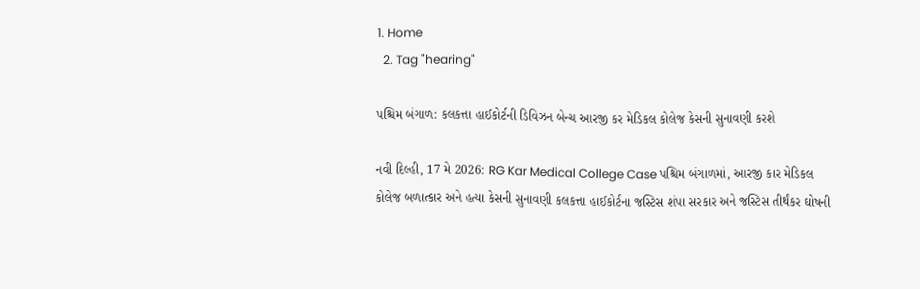1. Home
  2. Tag "hearing"

પશ્ચિમ બંગાળ: કલકત્તા હાઈકોર્ટની ડિવિઝન બેન્ચ આરજી કર મેડિકલ કોલેજ કેસની સુનાવણી કરશે

નવી દિલ્હી, 17 મે 2026: RG Kar Medical College Case પશ્ચિમ બંગાળમાં, આરજી કાર મેડિકલ કોલેજ બળાત્કાર અને હત્યા કેસની સુનાવણી કલકત્તા હાઈકોર્ટના જસ્ટિસ શંપા સરકાર અને જસ્ટિસ તીર્થંકર ઘોષની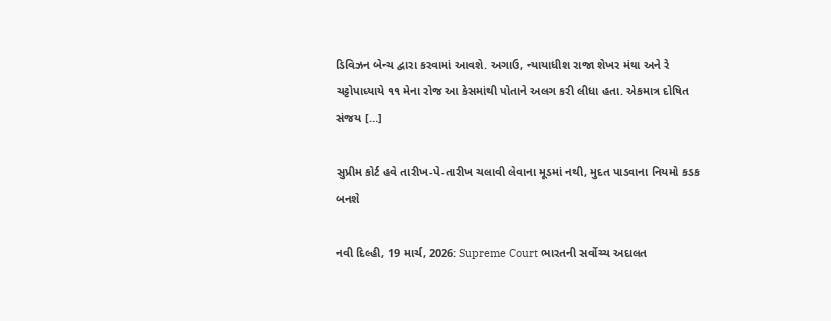ડિવિઝન બેન્ચ દ્વારા કરવામાં આવશે. અગાઉ, ન્યાયાધીશ રાજા શેખર મંથા અને રે ચટ્ટોપાધ્યાયે ૧૧ મેના રોજ આ કેસમાંથી પોતાને અલગ કરી લીધા હતા. એકમાત્ર દોષિત સંજય […]

સુપ્રીમ કોર્ટ હવે તારીખ-પે-તારીખ ચલાવી લેવાના મૂડમાં નથી, મુદત પાડવાના નિયમો કડક બનશે

નવી દિલ્હી, 19 માર્ચ, 2026: Supreme Court ભારતની સર્વોચ્ચ અદાલત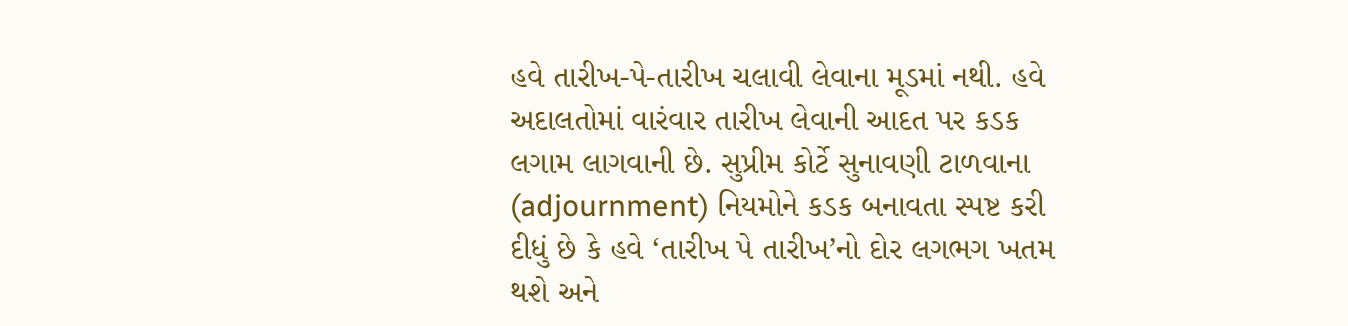હવે તારીખ-પે-તારીખ ચલાવી લેવાના મૂડમાં નથી. હવે અદાલતોમાં વારંવાર તારીખ લેવાની આદત પર કડક લગામ લાગવાની છે. સુપ્રીમ કોર્ટે સુનાવણી ટાળવાના (adjournment) નિયમોને કડક બનાવતા સ્પષ્ટ કરી દીધું છે કે હવે ‘તારીખ પે તારીખ’નો દોર લગભગ ખતમ થશે અને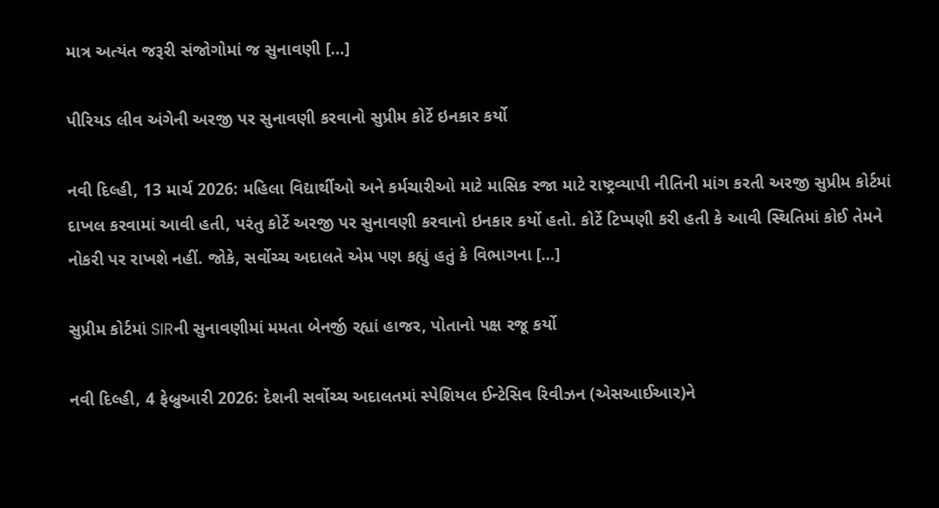માત્ર અત્યંત જરૂરી સંજોગોમાં જ સુનાવણી […]

પીરિયડ લીવ અંગેની અરજી પર સુનાવણી કરવાનો સુપ્રીમ કોર્ટે ઇનકાર કર્યો

નવી દિલ્હી, 13 માર્ચ 2026: મહિલા વિદ્યાર્થીઓ અને કર્મચારીઓ માટે માસિક રજા માટે રાષ્ટ્રવ્યાપી નીતિની માંગ કરતી અરજી સુપ્રીમ કોર્ટમાં દાખલ કરવામાં આવી હતી, પરંતુ કોર્ટે અરજી પર સુનાવણી કરવાનો ઇનકાર કર્યો હતો. કોર્ટે ટિપ્પણી કરી હતી કે આવી સ્થિતિમાં કોઈ તેમને નોકરી પર રાખશે નહીં. જોકે, સર્વોચ્ચ અદાલતે એમ પણ કહ્યું હતું કે વિભાગના […]

સુપ્રીમ કોર્ટમાં SIRની સુનાવણીમાં મમતા બેનર્જી રહ્યાં હાજર, પોતાનો પક્ષ રજૂ કર્યો

નવી દિલ્હી, 4 ફેબ્રુઆરી 2026: દેશની સર્વોચ્ચ અદાલતમાં સ્પેશિયલ ઈન્ટેસિવ રિવીઝન (એસઆઈઆર)ને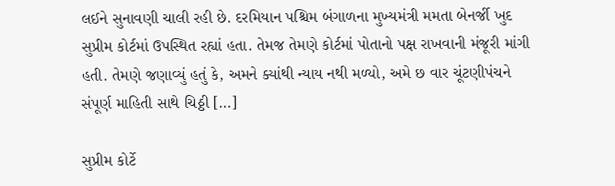લઈને સુનાવણી ચાલી રહી છે. દરમિયાન પશ્ચિમ બંગાળના મુખ્યમંત્રી મમતા બેનર્જી ખુદ સુપ્રીમ કોર્ટમાં ઉપસ્થિત રહ્યાં હતા. તેમજ તેમણે કોર્ટમાં પોતાનો પક્ષ રાખવાની મંજૂરી માંગી હતી. તેમણે જણાવ્યું હતું કે, અમને ક્યાંથી ન્યાય નથી મળ્યો, અમે છ વાર ચૂંટણીપંચને સંપૂર્ણ માહિતી સાથે ચિઠ્ઠી […]

સુપ્રીમ કોર્ટે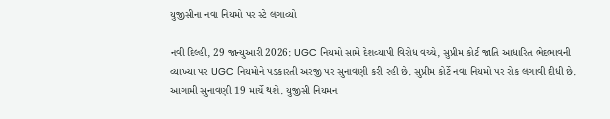યુજીસીના નવા નિયમો પર સ્ટે લગાવ્યો

નવી દિલ્હી, 29 જાન્યુઆરી 2026: UGC નિયમો સામે દેશવ્યાપી વિરોધ વચ્ચે, સુપ્રીમ કોર્ટ જાતિ આધારિત ભેદભાવની વ્યાખ્યા પર UGC નિયમોને પડકારતી અરજી પર સુનાવણી કરી રહી છે. સુપ્રીમ કોર્ટે નવા નિયમો પર રોક લગાવી દીધી છે. આગામી સુનાવણી 19 માર્ચે થશે. યુજીસી નિયમન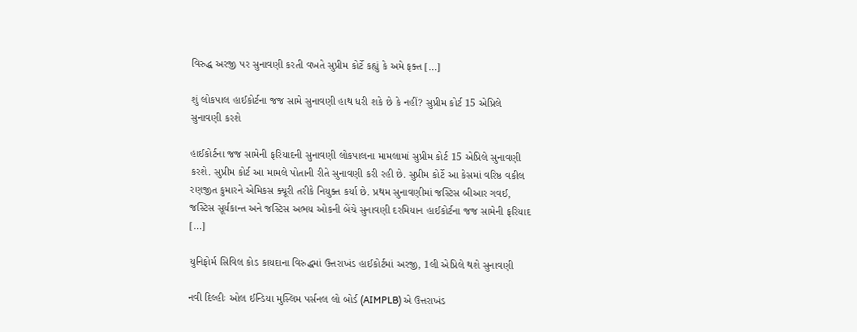વિરુદ્ધ અરજી પર સુનાવણી કરતી વખતે સુપ્રીમ કોર્ટે કહ્યું કે અમે ફક્ત […]

શું લોકપાલ હાઈકોર્ટના જજ સામે સુનાવણી હાથ ધરી શકે છે કે નહીં? સુપ્રીમ કોર્ટ 15 એપ્રિલે સુનાવણી કરશે

હાઈકોર્ટના જજ સામેની ફરિયાદની સુનાવણી લોકપાલના મામલામાં સુપ્રીમ કોર્ટ 15 એપ્રિલે સુનાવણી કરશે. સુપ્રીમ કોર્ટ આ મામલે પોતાની રીતે સુનાવણી કરી રહી છે. સુપ્રીમ કોર્ટે આ કેસમાં વરિષ્ઠ વકીલ રણજીત કુમારને એમિકસ ક્યૂરી તરીકે નિયુક્ત કર્યા છે. પ્રથમ સુનાવણીમાં જસ્ટિસ બીઆર ગવઈ, જસ્ટિસ સૂર્યકાન્ત અને જસ્ટિસ અભય ઓકની બેંચે સુનાવણી દરમિયાન હાઈકોર્ટના જજ સામેની ફરિયાદ […]

યુનિફોર્મ સિવિલ કોડ કાયદાના વિરુદ્ધમાં ઉત્તરાખંડ હાઈકોર્ટમાં અરજી, 1લી એપ્રિલે થશે સુનાવણી

નવી દિલ્હીઃ ઓલ ઈન્ડિયા મુસ્લિમ પર્સનલ લો બોર્ડ (AIMPLB) એ ઉત્તરાખંડ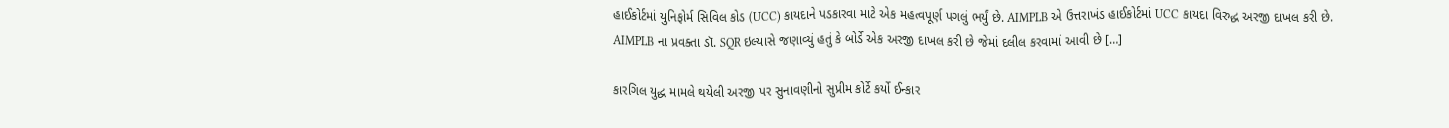હાઈકોર્ટમાં યુનિફોર્મ સિવિલ કોડ (UCC) કાયદાને પડકારવા માટે એક મહત્વપૂર્ણ પગલું ભર્યું છે. AIMPLB એ ઉત્તરાખંડ હાઈકોર્ટમાં UCC કાયદા વિરુદ્ધ અરજી દાખલ કરી છે. AIMPLB ના પ્રવક્તા ડૉ. SQR ઇલ્યાસે જણાવ્યું હતું કે બોર્ડે એક અરજી દાખલ કરી છે જેમાં દલીલ કરવામાં આવી છે […]

કારગિલ યુદ્ધ મામલે થયેલી અરજી પર સુનાવણીનો સુપ્રીમ કોર્ટે કર્યો ઈન્કાર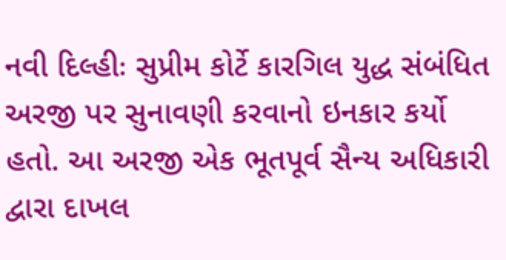નવી દિલ્હીઃ સુપ્રીમ કોર્ટે કારગિલ યુદ્ધ સંબંધિત અરજી પર સુનાવણી કરવાનો ઇનકાર કર્યો હતો. આ અરજી એક ભૂતપૂર્વ સૈન્ય અધિકારી દ્વારા દાખલ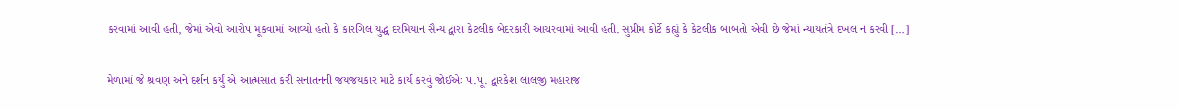કરવામાં આવી હતી, જેમાં એવો આરોપ મૂકવામાં આવ્યો હતો કે કારગિલ યુદ્ધ દરમિયાન સૈન્ય દ્વારા કેટલીક બેદરકારી આચરવામાં આવી હતી. સુપ્રીમ કોર્ટે કહ્યું કે કેટલીક બાબતો એવી છે જેમાં ન્યાયતંત્રે દખલ ન કરવી […]

મેળામાં જે શ્રવણ અને દર્શન કર્યું એ આત્મસાત કરી સનાતનની જયજયકાર માટે કાર્ય કરવું જોઈએઃ પ.પૂ. દ્વારકેશ લાલજી મહારાજ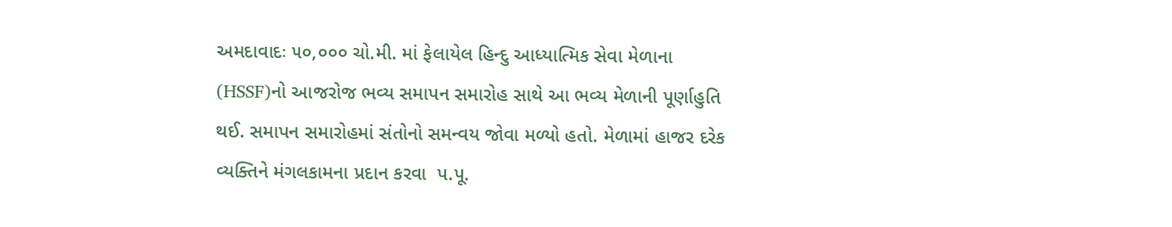અમદાવાદઃ ૫૦,૦૦૦ ચો.મી. માં ફેલાયેલ હિન્દુ આધ્યાત્મિક સેવા મેળાના (HSSF)નો આજરોજ ભવ્ય સમાપન સમારોહ સાથે આ ભવ્ય મેળાની પૂર્ણાહુતિ થઈ. સમાપન સમારોહમાં સંતોનો સમન્વય જોવા મળ્યો હતો. મેળામાં હાજર દરેક વ્યક્તિને મંગલકામના પ્રદાન કરવા  પ.પૂ.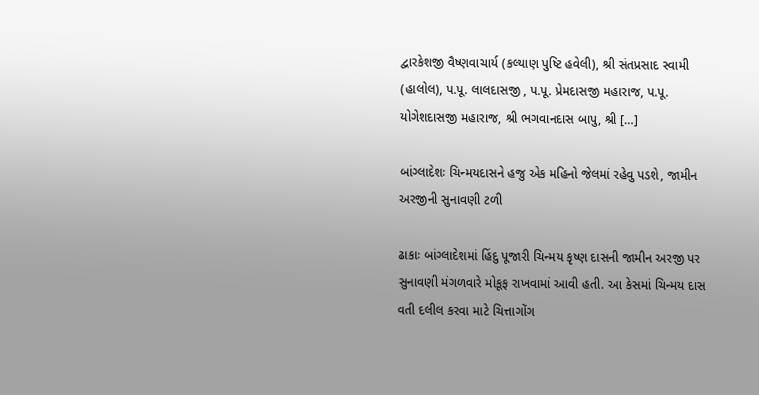દ્વારકેશજી વૈષ્ણવાચાર્ય (કલ્યાણ પુષ્ટિ હવેલી), શ્રી સંતપ્રસાદ સ્વામી (હાલોલ), પ.પૂ. લાલદાસજી , પ.પૂ. પ્રેમદાસજી મહારાજ, પ.પૂ. યોગેશદાસજી મહારાજ, શ્રી ભગવાનદાસ બાપુ, શ્રી […]

બાંગ્લાદેશઃ ચિન્મયદાસને હજુ એક મહિનો જેલમાં રહેવુ પડશે, જામીન અરજીની સુનાવણી ટળી

ઢાકાઃ બાંગ્લાદેશમાં હિંદુ પૂજારી ચિન્મય કૃષ્ણ દાસની જામીન અરજી પર સુનાવણી મંગળવારે મોકૂફ રાખવામાં આવી હતી. આ કેસમાં ચિન્મય દાસ વતી દલીલ કરવા માટે ચિત્તાગોંગ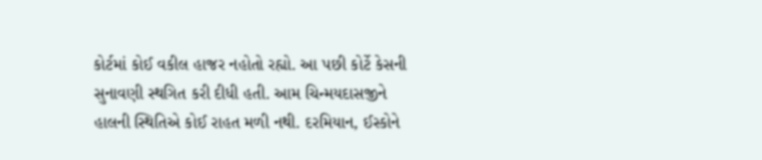કોર્ટમાં કોઈ વકીલ હાજર નહોતો રહ્યો. આ પછી કોર્ટે કેસની સુનાવણી સ્થગિત કરી દીધી હતી. આમ ચિન્મયદાસજીને હાલની સ્થિતિએ કોઈ રાહત મળી નથી. દરમિયાન, ઈસ્કોને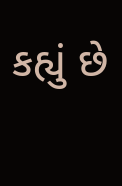કહ્યું છે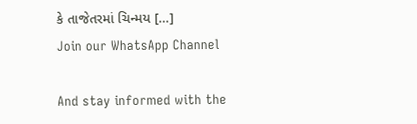કે તાજેતરમાં ચિન્મય […]
Join our WhatsApp Channel

And stay informed with the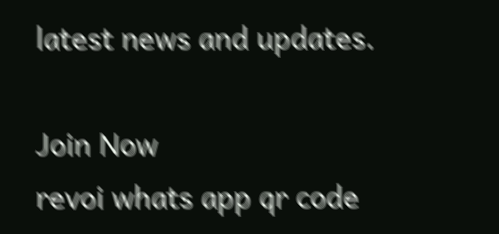latest news and updates.

Join Now
revoi whats app qr code